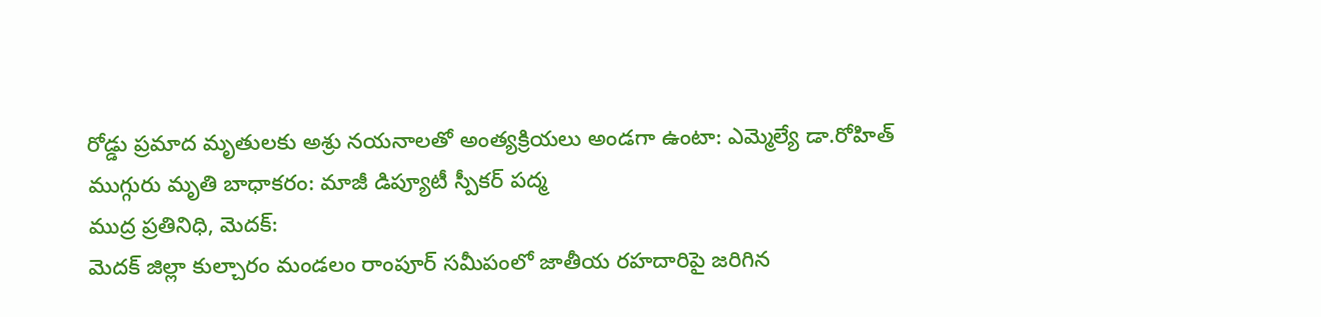రోడ్డు ప్రమాద మృతులకు అశ్రు నయనాలతో అంత్యక్రియలు అండగా ఉంటా: ఎమ్మెల్యే డా.రోహిత్
ముగ్గురు మృతి బాధాకరం: మాజీ డిప్యూటీ స్పీకర్ పద్మ
ముద్ర ప్రతినిధి, మెదక్:
మెదక్ జిల్లా కుల్చారం మండలం రాంపూర్ సమీపంలో జాతీయ రహదారిపై జరిగిన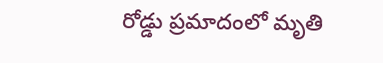రోడ్డు ప్రమాదంలో మృతి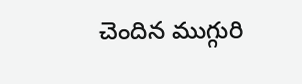చెందిన ముగ్గురి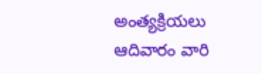అంత్యక్రియలు ఆదివారం వారి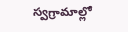స్వగ్రామాల్లో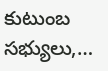కుటుంబ సభ్యులు,…